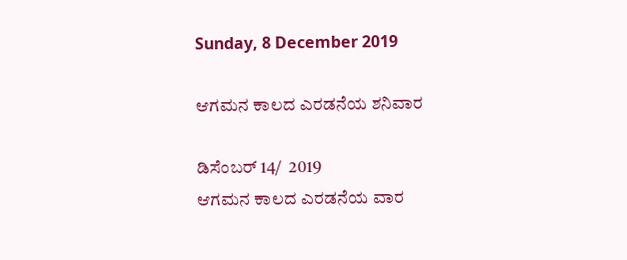Sunday, 8 December 2019

ಆಗಮನ ಕಾಲದ ಎರಡನೆಯ ಶನಿವಾರ

ಡಿಸೆಂಬರ್ 14/  2019
ಆಗಮನ ಕಾಲದ ಎರಡನೆಯ ವಾರ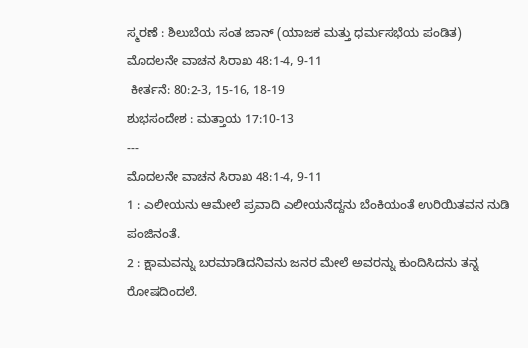ಸ್ಮರಣೆ : ಶಿಲುಬೆಯ ಸಂತ ಜಾನ್ (ಯಾಜಕ ಮತ್ತು ಧರ್ಮಸಭೆಯ ಪಂಡಿತ)
ಮೊದಲನೇ ವಾಚನ ಸಿರಾಖ 48:1-4, 9-11
 ಕೀರ್ತನೆ: 80:2-3, 15-16, 18-19
ಶುಭಸಂದೇಶ : ಮತ್ತಾಯ 17:10-13
---
ಮೊದಲನೇ ವಾಚನ ಸಿರಾಖ 48:1-4, 9-11
1 : ಎಲೀಯನು ಆಮೇಲೆ ಪ್ರವಾದಿ ಎಲೀಯನೆದ್ದನು ಬೆಂಕಿಯಂತೆ ಉರಿಯಿತವನ ನುಡಿ ಪಂಜಿನಂತೆ.
2 : ಕ್ಷಾಮವನ್ನು ಬರಮಾಡಿದನಿವನು ಜನರ ಮೇಲೆ ಅವರನ್ನು ಕುಂದಿಸಿದನು ತನ್ನ ರೋಷದಿಂದಲೆ.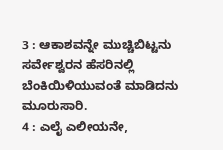3 : ಆಕಾಶವನ್ನೇ ಮುಚ್ಚಿಬಿಟ್ಟನು ಸರ್ವೇಶ್ವರನ ಹೆಸರಿನಲ್ಲಿ ಬೆಂಕಿಯಿಳಿಯುವಂತೆ ಮಾಡಿದನು ಮೂರುಸಾರಿ.
4 : ಎಲೈ ಎಲೀಯನೇ,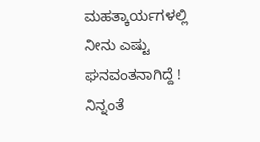ಮಹತ್ಕಾರ್ಯಗಳಲ್ಲಿ ನೀನು ಎಷ್ಟು ಘನವಂತನಾಗಿದ್ದೆ ! ನಿನ್ನಂತೆ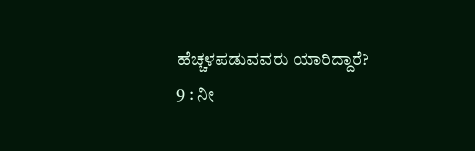ಹೆಚ್ಚಳಪಡುವವರು ಯಾರಿದ್ದಾರೆ?
9 : ನೀ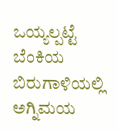ಒಯ್ಯಲ್ಪಟ್ಟೆ ಬೆಂಕಿಯ ಬಿರುಗಾಳಿಯಲ್ಲಿ ಅಗ್ನಿಮಯ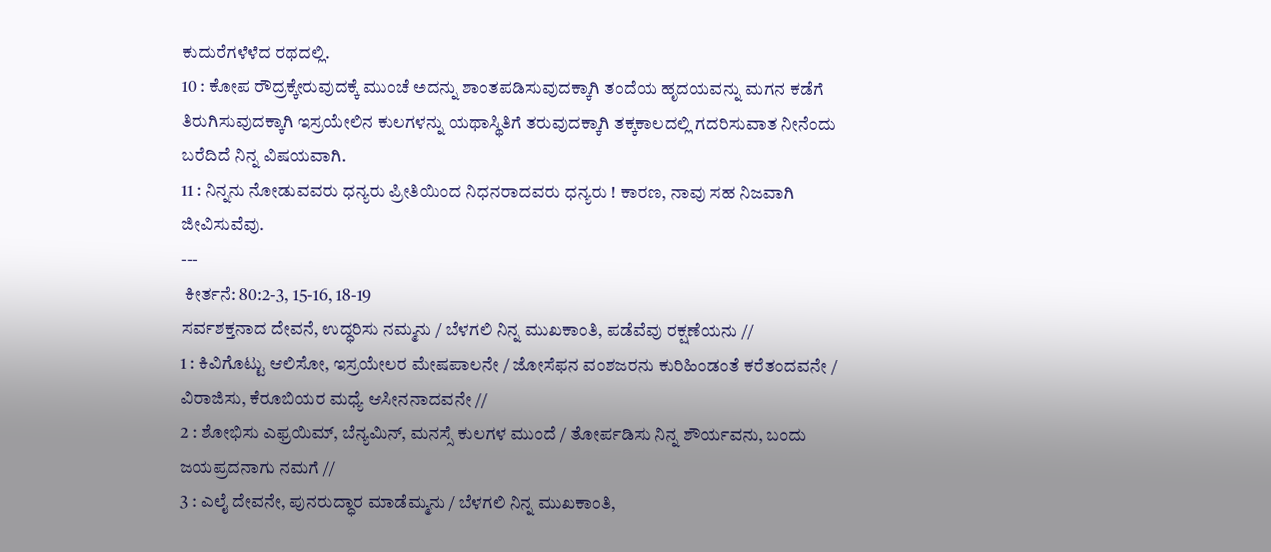ಕುದುರೆಗಳೆಳೆದ ರಥದಲ್ಲಿ.
10 : ಕೋಪ ರೌದ್ರಕ್ಕೇರುವುದಕ್ಕೆ ಮುಂಚೆ ಅದನ್ನು ಶಾಂತಪಡಿಸುವುದಕ್ಕಾಗಿ ತಂದೆಯ ಹೃದಯವನ್ನು ಮಗನ ಕಡೆಗೆ ತಿರುಗಿಸುವುದಕ್ಕಾಗಿ ಇಸ್ರಯೇಲಿನ ಕುಲಗಳನ್ನು ಯಥಾಸ್ಥಿತಿಗೆ ತರುವುದಕ್ಕಾಗಿ ತಕ್ಕಕಾಲದಲ್ಲಿ ಗದರಿಸುವಾತ ನೀನೆಂದು ಬರೆದಿದೆ ನಿನ್ನ ವಿಷಯವಾಗಿ.
11 : ನಿನ್ನನು ನೋಡುವವರು ಧನ್ಯರು ಪ್ರೀತಿಯಿಂದ ನಿಧನರಾದವರು ಧನ್ಯರು ! ಕಾರಣ, ನಾವು ಸಹ ನಿಜವಾಗಿ ಜೀವಿಸುವೆವು.
---
 ಕೀರ್ತನೆ: 80:2-3, 15-16, 18-19
ಸರ್ವಶಕ್ತನಾದ ದೇವನೆ, ಉದ್ಧರಿಸು ನಮ್ಮನು / ಬೆಳಗಲಿ ನಿನ್ನ ಮುಖಕಾಂತಿ, ಪಡೆವೆವು ರಕ್ಷಣೆಯನು //
1 : ಕಿವಿಗೊಟ್ಟು ಆಲಿಸೋ, ಇಸ್ರಯೇಲರ ಮೇಷಪಾಲನೇ / ಜೋಸೆಫನ ವಂಶಜರನು ಕುರಿಹಿಂಡಂತೆ ಕರೆತಂದವನೇ / ವಿರಾಜಿಸು, ಕೆರೂಬಿಯರ ಮಧ್ಯೆ ಆಸೀನನಾದವನೇ //
2 : ಶೋಭಿಸು ಎಫ್ರಯಿಮ್, ಬೆನ್ಯಮಿನ್, ಮನಸ್ಸೆ ಕುಲಗಳ ಮುಂದೆ / ತೋರ್ಪಡಿಸು ನಿನ್ನ ಶೌರ್ಯವನು, ಬಂದು ಜಯಪ್ರದನಾಗು ನಮಗೆ //
3 : ಎಲೈ ದೇವನೇ, ಪುನರುದ್ಧಾರ ಮಾಡೆಮ್ಮನು / ಬೆಳಗಲಿ ನಿನ್ನ ಮುಖಕಾಂತಿ,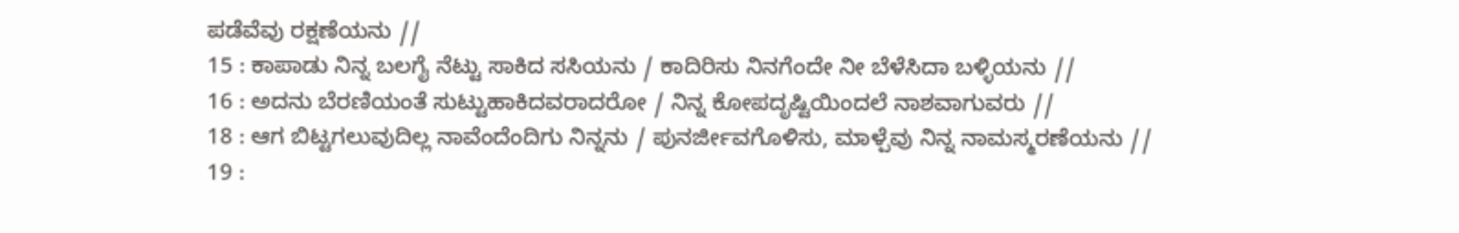ಪಡೆವೆವು ರಕ್ಷಣೆಯನು //
15 : ಕಾಪಾಡು ನಿನ್ನ ಬಲಗೈ ನೆಟ್ಟು ಸಾಕಿದ ಸಸಿಯನು / ಕಾದಿರಿಸು ನಿನಗೆಂದೇ ನೀ ಬೆಳೆಸಿದಾ ಬಳ್ಳಿಯನು //
16 : ಅದನು ಬೆರಣಿಯಂತೆ ಸುಟ್ಟುಹಾಕಿದವರಾದರೋ / ನಿನ್ನ ಕೋಪದೃಷ್ಟಿಯಿಂದಲೆ ನಾಶವಾಗುವರು //
18 : ಆಗ ಬಿಟ್ಟಗಲುವುದಿಲ್ಲ ನಾವೆಂದೆಂದಿಗು ನಿನ್ನನು / ಪುನರ್ಜೀವಗೊಳಿಸು, ಮಾಳ್ಪೆವು ನಿನ್ನ ನಾಮಸ್ಮರಣೆಯನು //
19 :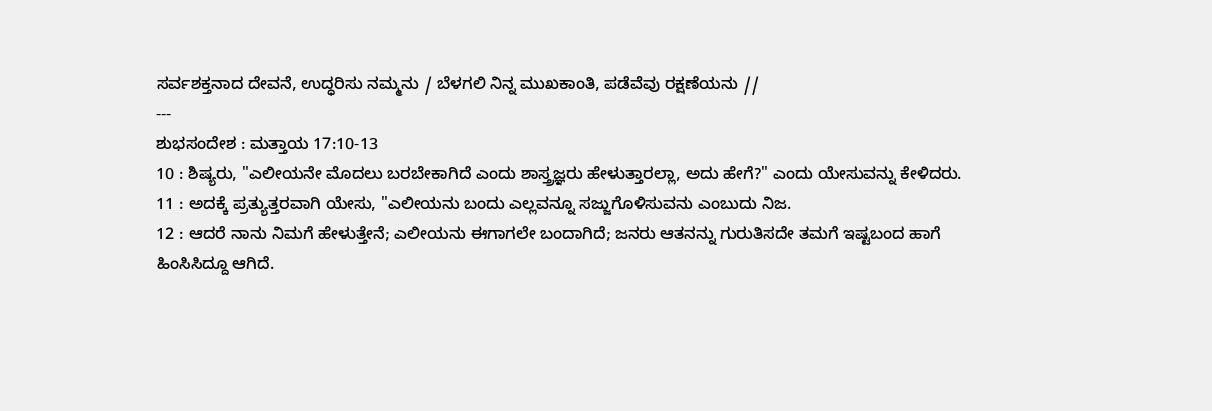ಸರ್ವಶಕ್ತನಾದ ದೇವನೆ, ಉದ್ಧರಿಸು ನಮ್ಮನು / ಬೆಳಗಲಿ ನಿನ್ನ ಮುಖಕಾಂತಿ, ಪಡೆವೆವು ರಕ್ಷಣೆಯನು //
---
ಶುಭಸಂದೇಶ : ಮತ್ತಾಯ 17:10-13
10 : ಶಿಷ್ಯರು, "ಎಲೀಯನೇ ಮೊದಲು ಬರಬೇಕಾಗಿದೆ ಎಂದು ಶಾಸ್ತ್ರಜ್ಞರು ಹೇಳುತ್ತಾರಲ್ಲಾ, ಅದು ಹೇಗೆ?" ಎಂದು ಯೇಸುವನ್ನು ಕೇಳಿದರು.
11 : ಅದಕ್ಕೆ ಪ್ರತ್ಯುತ್ತರವಾಗಿ ಯೇಸು, "ಎಲೀಯನು ಬಂದು ಎಲ್ಲವನ್ನೂ ಸಜ್ಜುಗೊಳಿಸುವನು ಎಂಬುದು ನಿಜ.
12 : ಆದರೆ ನಾನು ನಿಮಗೆ ಹೇಳುತ್ತೇನೆ; ಎಲೀಯನು ಈಗಾಗಲೇ ಬಂದಾಗಿದೆ; ಜನರು ಆತನನ್ನು ಗುರುತಿಸದೇ ತಮಗೆ ಇಷ್ಟಬಂದ ಹಾಗೆ ಹಿಂಸಿಸಿದ್ದೂ ಆಗಿದೆ.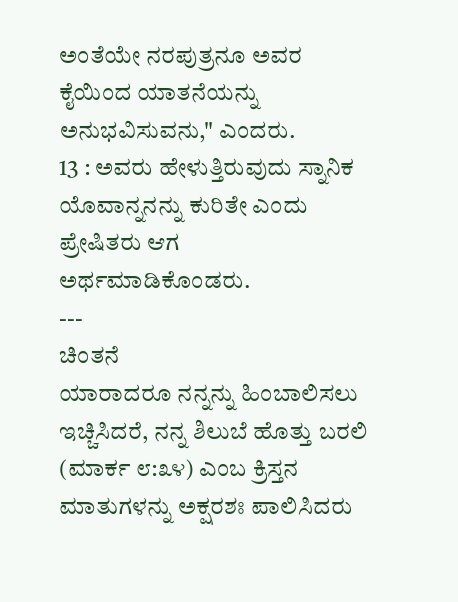ಅಂತೆಯೇ ನರಪುತ್ರನೂ ಅವರ ಕೈಯಿಂದ ಯಾತನೆಯನ್ನು ಅನುಭವಿಸುವನು," ಎಂದರು.
13 : ಅವರು ಹೇಳುತ್ತಿರುವುದು ಸ್ನಾನಿಕ ಯೊವಾನ್ನನನ್ನು ಕುರಿತೇ ಎಂದು ಪ್ರೇಷಿತರು ಆಗ ಅರ್ಥಮಾಡಿಕೊಂಡರು.
---
ಚಿಂತನೆ
ಯಾರಾದರೂ ನನ್ನನ್ನು ಹಿಂಬಾಲಿಸಲು ಇಚ್ಚಿಸಿದರೆ, ನನ್ನ ಶಿಲುಬೆ ಹೊತ್ತು ಬರಲಿ (ಮಾರ್ಕ ೮:೩೪) ಎಂಬ ಕ್ರಿಸ್ತನ ಮಾತುಗಳನ್ನು ಅಕ್ಷರಶಃ ಪಾಲಿಸಿದರು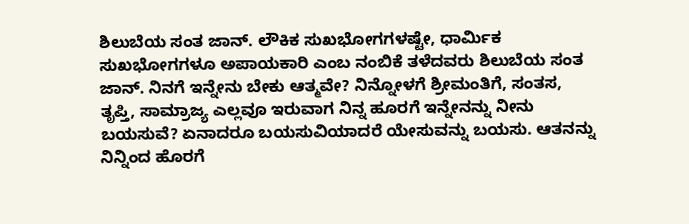ಶಿಲುಬೆಯ ಸಂತ ಜಾನ್. ಲೌಕಿಕ ಸುಖಭೋಗಗಳಷ್ಟೇ, ಧಾರ್ಮಿಕ ಸುಖಭೋಗಗಳೂ ಅಪಾಯಕಾರಿ ಎಂಬ ನಂಬಿಕೆ ತಳೆದವರು ಶಿಲುಬೆಯ ಸಂತ ಜಾನ್. ನಿನಗೆ ಇನ್ನೇನು ಬೇಕು ಆತ್ಮವೇ? ನಿನ್ನೋಳಗೆ ಶ್ರೀಮಂತಿಗೆ, ಸಂತಸ, ತೃಪ್ತಿ, ಸಾಮ್ರಾಜ್ಯ ಎಲ್ಲವೂ ಇರುವಾಗ ನಿನ್ನ ಹೂರಗೆ ಇನ್ನೇನನ್ನು ನೀನು ಬಯಸುವೆ? ಏನಾದರೂ ಬಯಸುವಿಯಾದರೆ ಯೇಸುವನ್ನು ಬಯಸು. ಆತನನ್ನು ನಿನ್ನಿಂದ ಹೊರಗೆ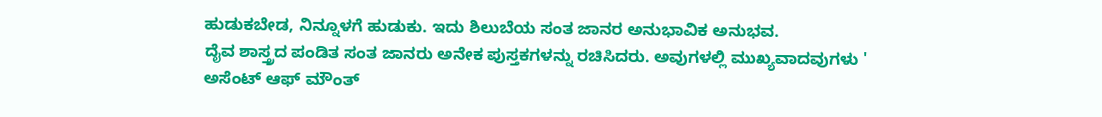ಹುಡುಕಬೇಡ, ನಿನ್ನೂಳಗೆ ಹುಡುಕು. ಇದು ಶಿಲುಬೆಯ ಸಂತ ಜಾನರ ಅನುಭಾವಿಕ ಅನುಭವ.
ದೈವ ಶಾಸ್ತ್ರದ ಪಂಡಿತ ಸಂತ ಜಾನರು ಅನೇಕ ಪುಸ್ತಕಗಳನ್ನು ರಚಿಸಿದರು. ಅವುಗಳಲ್ಲಿ ಮುಖ್ಯವಾದವುಗಳು ' ಅಸೆಂಟ್ ಆಫ್ ಮೌಂತ್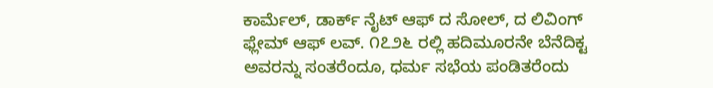ಕಾರ್ಮೆಲ್, ಡಾರ್ಕ್ ನೈಟ್ ಆಫ್ ದ ಸೋಲ್, ದ ಲಿವಿಂಗ್ ಫ್ಲೇಮ್ ಆಫ್ ಲವ್. ೧೭೨೬ ರಲ್ಲಿ ಹದಿಮೂರನೇ ಬೆನೆದಿಕ್ಟ ಅವರನ್ನು ಸಂತರೆಂದೂ, ಧರ್ಮ ಸಭೆಯ ಪಂಡಿತರೆಂದು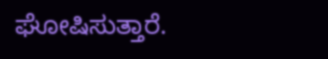ಘೋಷಿಸುತ್ತಾರೆ.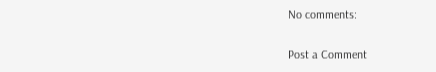No comments:

Post a Comment